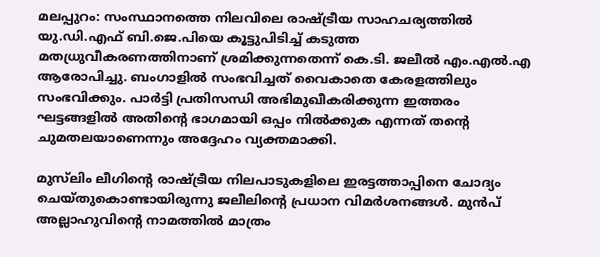മലപ്പുറം: സംസ്ഥാനത്തെ നിലവിലെ രാഷ്ട്രീയ സാഹചര്യത്തിൽ യു.ഡി.എഫ് ബി.ജെ.പിയെ കൂട്ടുപിടിച്ച് കടുത്ത മതധ്രുവീകരണത്തിനാണ് ശ്രമിക്കുന്നതെന്ന് കെ.ടി. ജലീൽ എം.എൽ.എ ആരോപിച്ചു. ബംഗാളിൽ സംഭവിച്ചത് വൈകാതെ കേരളത്തിലും സംഭവിക്കും. പാർട്ടി പ്രതിസന്ധി അഭിമുഖീകരിക്കുന്ന ഇത്തരം ഘട്ടങ്ങളിൽ അതിന്റെ ഭാഗമായി ഒപ്പം നിൽക്കുക എന്നത് തന്റെ ചുമതലയാണെന്നും അദ്ദേഹം വ്യക്തമാക്കി.

മുസ്‌ലിം ലീഗിന്റെ രാഷ്ട്രീയ നിലപാടുകളിലെ ഇരട്ടത്താപ്പിനെ ചോദ്യം ചെയ്തുകൊണ്ടായിരുന്നു ജലീലിന്റെ പ്രധാന വിമർശനങ്ങൾ. മുൻപ് അല്ലാഹുവിന്റെ നാമത്തിൽ മാത്രം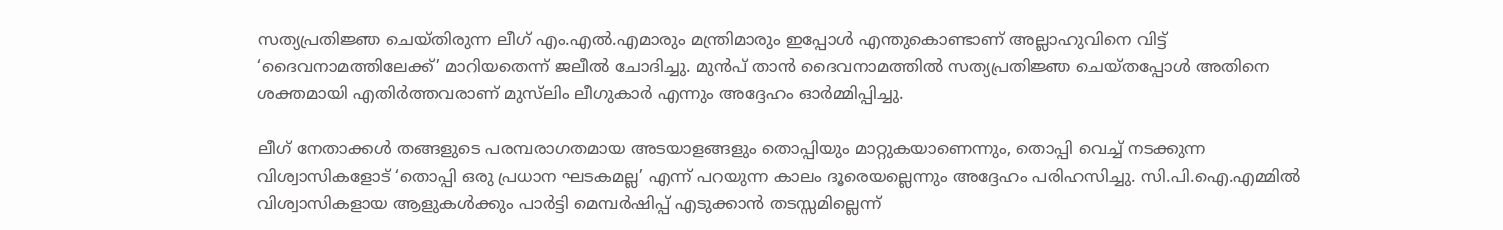സത്യപ്രതിജ്ഞ ചെയ്തിരുന്ന ലീഗ് എം.എൽ.എമാരും മന്ത്രിമാരും ഇപ്പോൾ എന്തുകൊണ്ടാണ് അല്ലാഹുവിനെ വിട്ട് ‘ദൈവനാമത്തിലേക്ക്’ മാറിയതെന്ന് ജലീൽ ചോദിച്ചു. മുൻപ് താൻ ദൈവനാമത്തിൽ സത്യപ്രതിജ്ഞ ചെയ്തപ്പോൾ അതിനെ ശക്തമായി എതിർത്തവരാണ് മുസ്‌ലിം ലീഗുകാർ എന്നും അദ്ദേഹം ഓർമ്മിപ്പിച്ചു.

ലീഗ് നേതാക്കൾ തങ്ങളുടെ പരമ്പരാഗതമായ അടയാളങ്ങളും തൊപ്പിയും മാറ്റുകയാണെന്നും, തൊപ്പി വെച്ച് നടക്കുന്ന വിശ്വാസികളോട് ‘തൊപ്പി ഒരു പ്രധാന ഘടകമല്ല’ എന്ന് പറയുന്ന കാലം ദൂരെയല്ലെന്നും അദ്ദേഹം പരിഹസിച്ചു. സി.പി.ഐ.എമ്മിൽ വിശ്വാസികളായ ആളുകൾക്കും പാർട്ടി മെമ്പർഷിപ്പ് എടുക്കാൻ തടസ്സമില്ലെന്ന്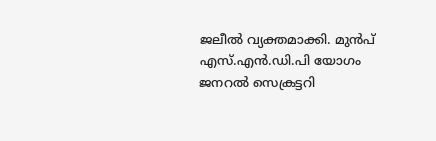ജലീൽ വ്യക്തമാക്കി. മുൻപ് എസ്.എൻ.ഡി.പി യോഗം ജനറൽ സെക്രട്ടറി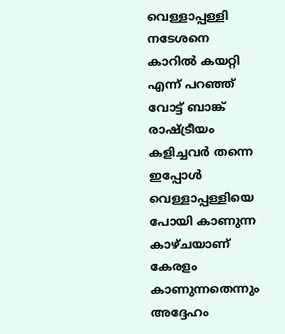വെള്ളാപ്പള്ളി നടേശനെ കാറിൽ കയറ്റി എന്ന് പറഞ്ഞ് വോട്ട് ബാങ്ക് രാഷ്ട്രീയം കളിച്ചവർ തന്നെ ഇപ്പോൾ വെള്ളാപ്പള്ളിയെ പോയി കാണുന്ന കാഴ്ചയാണ് കേരളം കാണുന്നതെന്നും അദ്ദേഹം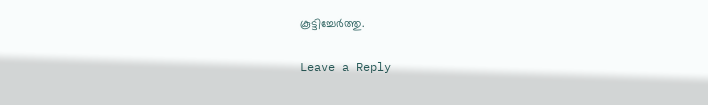കൂട്ടിച്ചേർത്തു.

Leave a Reply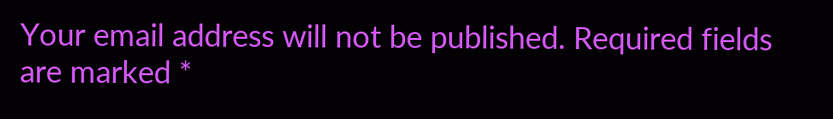Your email address will not be published. Required fields are marked *